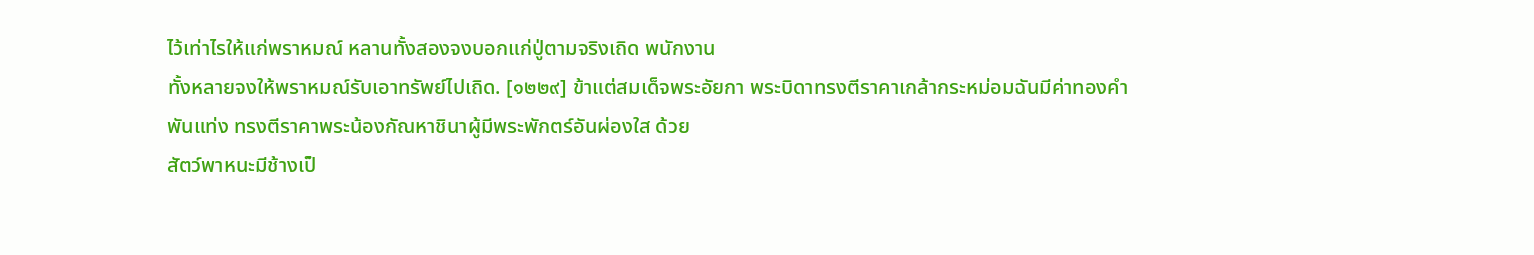ไว้เท่าไรให้แก่พราหมณ์ หลานทั้งสองจงบอกแก่ปู่ตามจริงเถิด พนักงาน
ทั้งหลายจงให้พราหมณ์รับเอาทรัพย์ไปเถิด. [๑๒๒๙] ข้าแต่สมเด็จพระอัยกา พระบิดาทรงตีราคาเกล้ากระหม่อมฉันมีค่าทองคำ
พันแท่ง ทรงตีราคาพระน้องกัณหาชินาผู้มีพระพักตร์อันผ่องใส ด้วย
สัตว์พาหนะมีช้างเป็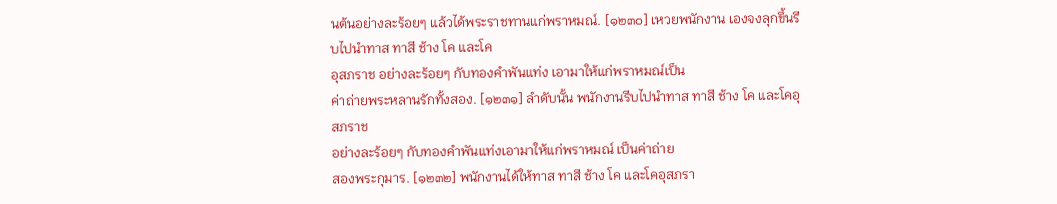นต้นอย่างละร้อยๆ แล้วได้พระราชทานแก่พราหมณ์. [๑๒๓๐] เหวยพนักงาน เองจงลุกขึ้นรีบไปนำทาส ทาสี ช้าง โค และโค
อุสภราช อย่างละร้อยๆ กับทองคำพันแท่ง เอามาให้แก่พราหมณ์เป็น
ค่าถ่ายพระหลานรักทั้งสอง. [๑๒๓๑] ลำดับนั้น พนักงานรีบไปนำทาส ทาสี ช้าง โค และโคอุสภราช
อย่างละร้อยๆ กับทองคำพันแท่งเอามาให้แก่พราหมณ์ เป็นค่าถ่าย
สองพระกุมาร. [๑๒๓๒] พนักงานได้ให้ทาส ทาสี ช้าง โค และโคอุสภรา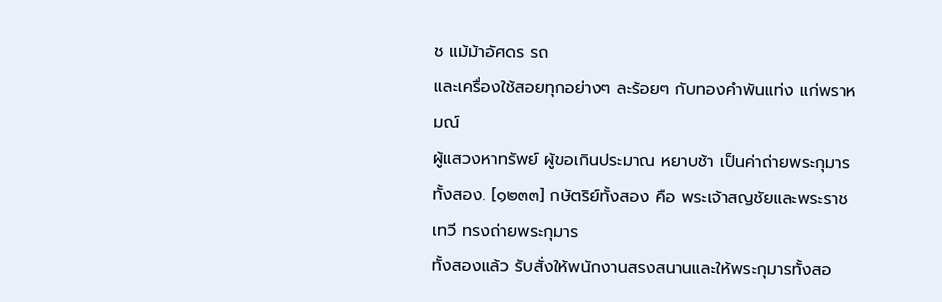ช แม้ม้าอัศดร รถ
และเครื่องใช้สอยทุกอย่างๆ ละร้อยๆ กับทองคำพันแท่ง แก่พราหมณ์
ผู้แสวงหาทรัพย์ ผู้ขอเกินประมาณ หยาบช้า เป็นค่าถ่ายพระกุมาร
ทั้งสอง. [๑๒๓๓] กษัตริย์ทั้งสอง คือ พระเจ้าสญชัยและพระราชเทวี ทรงถ่ายพระกุมาร
ทั้งสองแล้ว รับสั่งให้พนักงานสรงสนานและให้พระกุมารทั้งสอ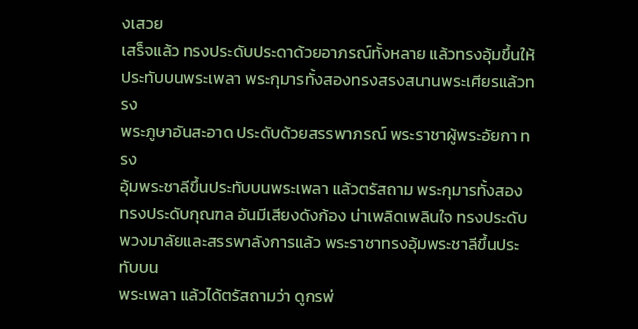งเสวย
เสร็จแล้ว ทรงประดับประดาด้วยอาภรณ์ทั้งหลาย แล้วทรงอุ้มขึ้นให้
ประทับบนพระเพลา พระกุมารทั้งสองทรงสรงสนานพระเศียรแล้วทรง
พระภูษาอันสะอาด ประดับด้วยสรรพาภรณ์ พระราชาผู้พระอัยกา ทรง
อุ้มพระชาลีขึ้นประทับบนพระเพลา แล้วตรัสถาม พระกุมารทั้งสอง
ทรงประดับกุณฑล อันมีเสียงดังก้อง น่าเพลิดเพลินใจ ทรงประดับ
พวงมาลัยและสรรพาลังการแล้ว พระราชาทรงอุ้มพระชาลีขึ้นประทับบน
พระเพลา แล้วได้ตรัสถามว่า ดูกรพ่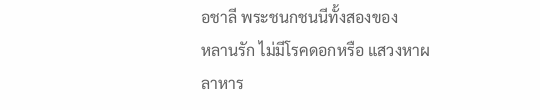อชาลี พระชนกชนนีทั้งสองของ
หลานรัก ไม่มีโรคดอกหรือ แสวงหาผลาหาร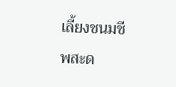เลี้ยงชนมชีพสะด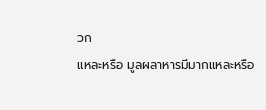วก
แหละหรือ มูลผลาหารมีมากแหละหรือ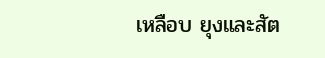เหลือบ ยุงและสัต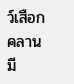ว์เสือกคลานมี